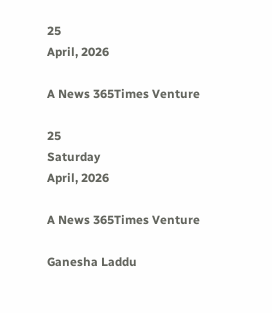25
April, 2026

A News 365Times Venture

25
Saturday
April, 2026

A News 365Times Venture

Ganesha Laddu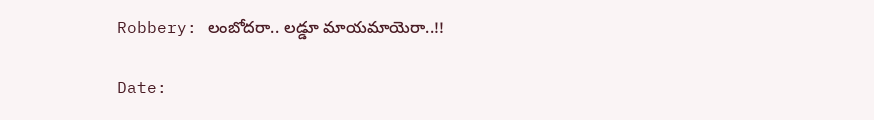Robbery: లంబోదరా.. లడ్డూ మాయమాయెరా..!!

Date: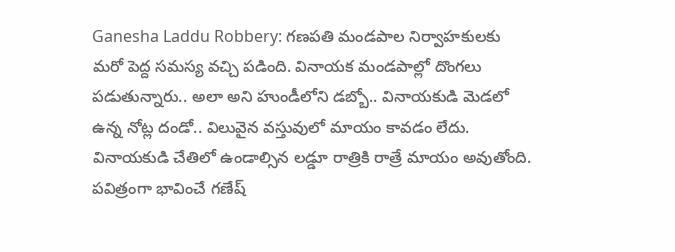Ganesha Laddu Robbery: గణపతి మండపాల నిర్వాహకులకు మరో పెద్ద సమస్య వచ్చి పడింది. వినాయక మండపాల్లో దొంగలు పడుతున్నారు.. అలా అని హుండీలోని డబ్బో.. వినాయకుడి మెడలో ఉన్న నోట్ల దండో.. విలువైన వస్తువులో మాయం కావడం లేదు. వినాయకుడి చేతిలో ఉండాల్సిన లడ్డూ రాత్రికి రాత్రే మాయం అవుతోంది. పవిత్రంగా భావించే గణేష్‌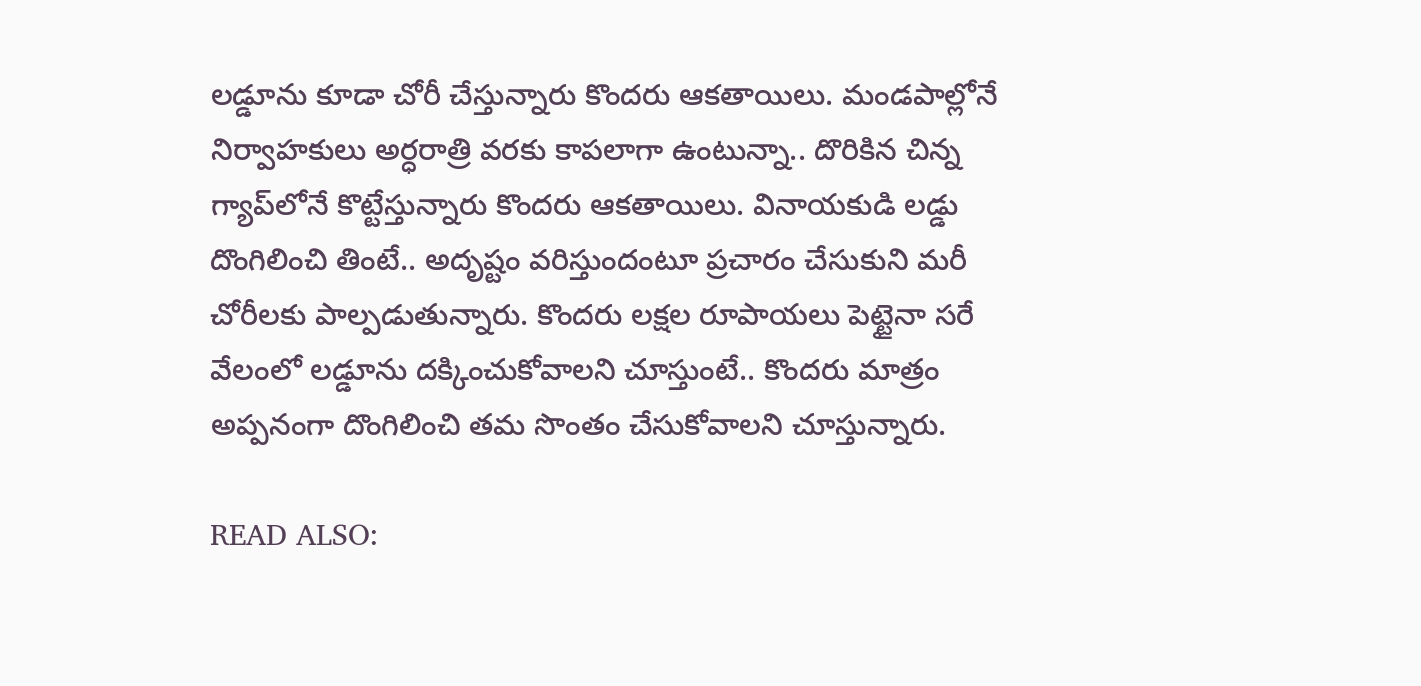లడ్డూను కూడా చోరీ చేస్తున్నారు కొందరు ఆకతాయిలు. మండపాల్లోనే నిర్వాహకులు అర్ధరాత్రి వరకు కాపలాగా ఉంటున్నా.. దొరికిన చిన్న గ్యాప్‌లోనే కొట్టేస్తున్నారు కొందరు ఆకతాయిలు. వినాయకుడి లడ్డు దొంగిలించి తింటే.. అదృష్టం వరిస్తుందంటూ ప్రచారం చేసుకుని మరీ చోరీలకు పాల్పడుతున్నారు. కొందరు లక్షల రూపాయలు పెట్టైనా సరే వేలంలో లడ్డూను దక్కించుకోవాలని చూస్తుంటే.. కొందరు మాత్రం అప్పనంగా దొంగిలించి తమ సొంతం చేసుకోవాలని చూస్తున్నారు.

READ ALSO: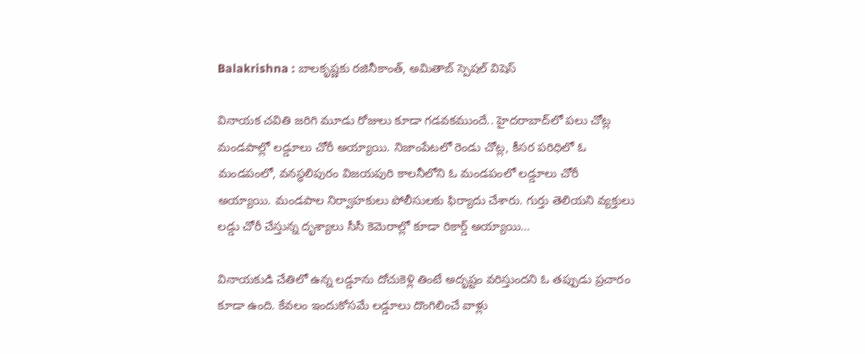Balakrishna : బాలకృష్ణకు రజినీకాంత్, అమితాబ్ స్పెషల్ విషెస్

వినాయక చవితి జరిగి మూడు రోజులు కూడా గడవకముందే.. హైదరాబాద్‌లో పలు చోట్ల మండపాల్లో లడ్డూలు చోరీ అయ్యాయి. నిజాంపేటలో రెండు చోట్ల, కీసర పరిధిలో ఓ మండపంలో, వనస్థలిపురం విజయపురి కాలనీలోని ఓ మండపంలో లడ్డూలు చోరీ అయ్యాయి. మండపాల నిర్వాహకులు పోలీసులకు ఫిర్యాదు చేశారు. గుర్తు తెలియని వ్యక్తులు లడ్డు చోరీ చేస్తున్న దృశ్యాలు సీసీ కెమెరాల్లో కూడా రికార్డ్‌ అయ్యాయి…

వినాయకుడి చేతిలో ఉన్న లడ్డూను దోచుకెళ్లి తింటే అదృష్టం వరిస్తుందని ఓ తప్పుడు ప్రచారం కూడా ఉంది. కేవలం ఇందుకోసమే లడ్డూలు దొంగిలించే వాళ్లు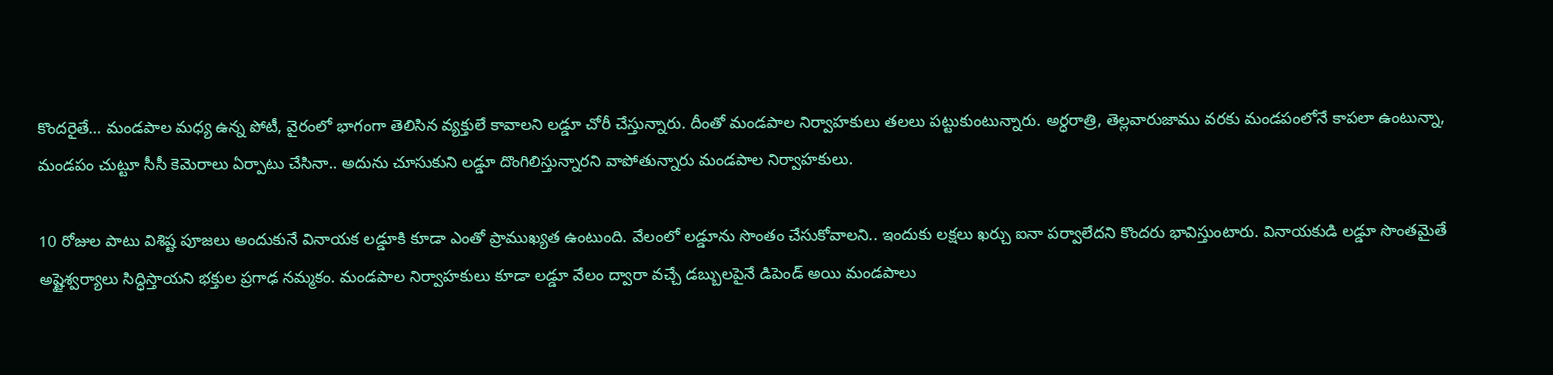కొందరైతే… మండపాల మధ్య ఉన్న పోటీ, వైరంలో భాగంగా తెలిసిన వ్యక్తులే కావాలని లడ్డూ చోరీ చేస్తున్నారు. దీంతో మండపాల నిర్వాహకులు తలలు పట్టుకుంటున్నారు. అర్ధరాత్రి, తెల్లవారుజాము వరకు మండపంలోనే కాపలా ఉంటున్నా, మండపం చుట్టూ సీసీ కెమెరాలు ఏర్పాటు చేసినా.. అదును చూసుకుని లడ్డూ దొంగిలిస్తున్నారని వాపోతున్నారు మండపాల నిర్వాహకులు.

10 రోజుల పాటు విశిష్ట పూజలు అందుకునే వినాయక లడ్డూకి కూడా ఎంతో ప్రాముఖ్యత ఉంటుంది. వేలంలో లడ్డూను సొంతం చేసుకోవాలని.. ఇందుకు లక్షలు ఖర్చు ఐనా పర్వాలేదని కొందరు భావిస్తుంటారు. వినాయకుడి లడ్డూ సొంతమైతే అష్టైశ్వర్యాలు సిద్ధిస్తాయని భక్తుల ప్రగాఢ నమ్మకం. మండపాల నిర్వాహకులు కూడా లడ్డూ వేలం ద్వారా వచ్చే డబ్బులపైనే డిపెండ్‌ అయి మండపాలు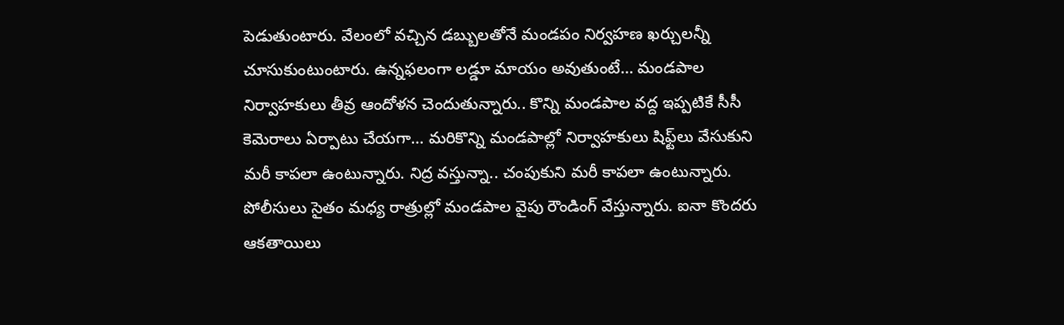పెడుతుంటారు. వేలంలో వచ్చిన డబ్బులతోనే మండపం నిర్వహణ ఖర్చులన్నీ చూసుకుంటుంటారు. ఉన్నఫలంగా లడ్డూ మాయం అవుతుంటే… మండపాల నిర్వాహకులు తీవ్ర ఆందోళన చెందుతున్నారు.. కొన్ని మండపాల వద్ద ఇప్పటికే సీసీ కెమెరాలు ఏర్పాటు చేయగా… మరికొన్ని మండపాల్లో నిర్వాహకులు షిఫ్ట్‌‌లు వేసుకుని మరీ కాపలా ఉంటున్నారు. నిద్ర వస్తున్నా.. చంపుకుని మరీ కాపలా ఉంటున్నారు. పోలీసులు సైతం మధ్య రాత్రుల్లో మండపాల వైపు రౌండింగ్‌ వేస్తున్నారు. ఐనా కొందరు ఆకతాయిలు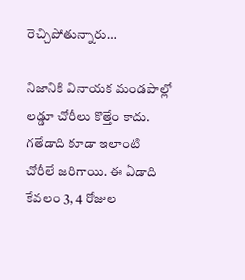రెచ్చిపోతున్నారు…

నిజానికి వినాయక మండపాల్లో లడ్డూ చోరీలు కొత్తేం కాదు. గతేడాది కూడా ఇలాంటి చోరీలే జరిగాయి. ఈ ఏడాది కేవలం 3, 4 రోజుల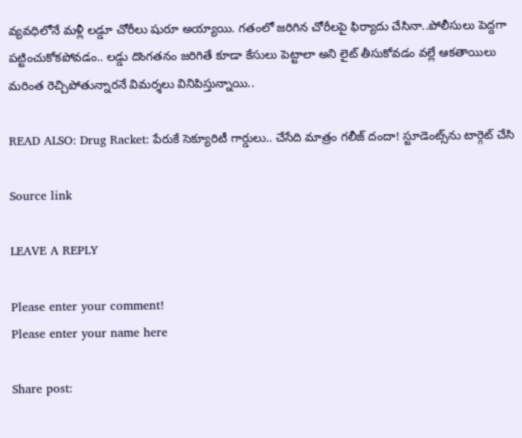వ్యవధిలోనే మళ్లీ లడ్డూ చోరీలు షురూ అయ్యాయి. గతంలో జరిగిన చోరీలపై ఫిర్యాదు చేసినా..పోలీసులు పెద్దగా పట్టించుకోకపోవడం.. లడ్డు దొంగతనం జరిగితే కూడా కేసులు పెట్టాలా అని లైట్ తీసుకోవడం వల్లే ఆకతాయిలు మరింత రెచ్చిపోతున్నారనే విమర్శలు వినిపిస్తున్నాయి..

READ ALSO: Drug Racket: పేరుకే సెక్యూరిటీ గార్డులు.. చేసేది మాత్రం గలీజ్ దందా! స్టూడెంట్స్‌ను టార్గెట్ చేసి

Source link

LEAVE A REPLY

Please enter your comment!
Please enter your name here

Share post: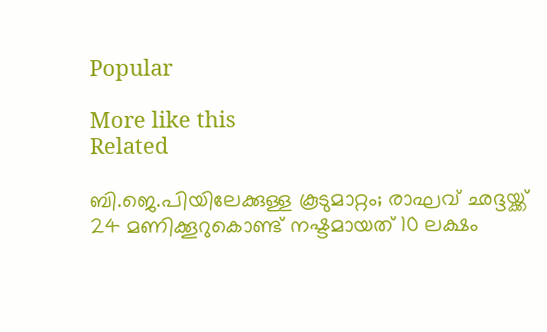Popular

More like this
Related

ബി.ജെ.പിയിലേക്കുള്ള കൂടുമാറ്റം; രാഘവ് ഛദ്ദയ്ക്ക് 24 മണിക്കൂറുകൊണ്ട് നഷ്ടമായത് 10 ലക്ഷം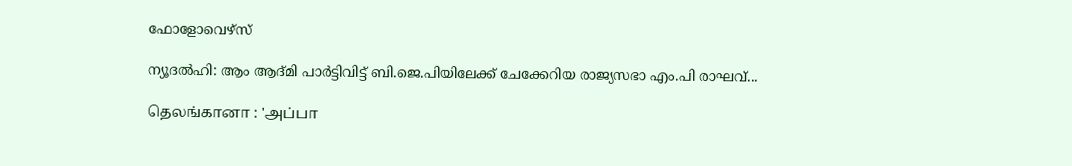ഫോളോവെഴ്‌സ്

ന്യൂദൽഹി: ആം ആദ്മി പാർട്ടിവിട്ട് ബി.ജെ.പിയിലേക്ക് ചേക്കേറിയ രാജ്യസഭാ എം.പി രാഘവ്...

தெலங்கானா : 'அப்பா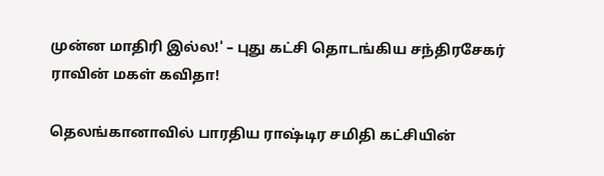முன்ன மாதிரி இல்ல!' – புது கட்சி தொடங்கிய சந்திரசேகர் ராவின் மகள் கவிதா!

தெலங்கானாவில் பாரதிய ராஷ்டிர சமிதி கட்சியின்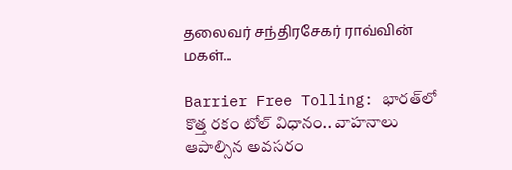தலைவர் சந்திரசேகர் ராவ்வின் மகள்...

Barrier Free Tolling: భారత్‌లో కొత్త రకం టోల్ విధానం.. వాహనాలు ఆపాల్సిన అవసరం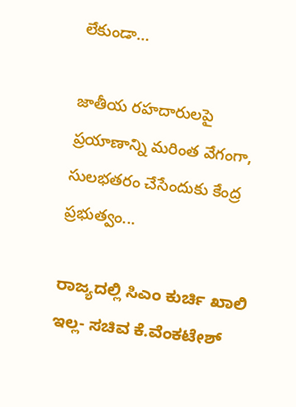లేకుండా…

జాతీయ రహదారులపై ప్రయాణాన్ని మరింత వేగంగా, సులభతరం చేసేందుకు కేంద్ర ప్రభుత్వం...

ರಾಜ್ಯದಲ್ಲಿ ಸಿಎಂ ಕುರ್ಚಿ ಖಾಲಿ ಇಲ್ಲ- ಸಚಿವ ಕೆ.ವೆಂಕಟೇಶ್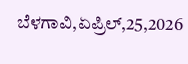ಬೆಳಗಾವಿ,ಏಪ್ರಿಲ್,25,2026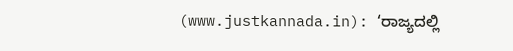(www.justkannada.in): ‘ರಾಜ್ಯದಲ್ಲಿ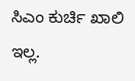ಸಿಎಂ ಕುರ್ಚಿ ಖಾಲಿ ಇಲ್ಲ.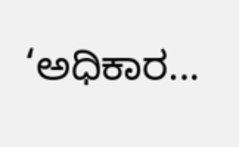‘ಅಧಿಕಾರ...